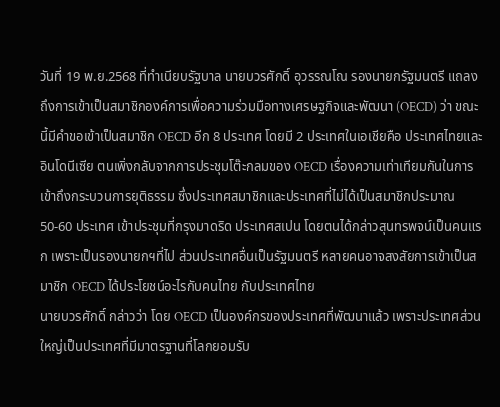วันที่ 19 พ.ย.2568 ที่ทำเนียบรัฐบาล นายบวรศักดิ์ อุวรรณโณ รองนายกรัฐมนตรี แถลงถึงการเข้าเป็นสมาชิกองค์การเพื่อความร่วมมือทางเศรษฐกิจและพัฒนา (OECD) ว่า ขณะนี้มีคำขอเข้าเป็นสมาชิก OECD อีก 8 ประเทศ โดยมี 2 ประเทศในเอเชียคือ ประเทศไทยและอินโดนีเซีย ตนเพิ่งกลับจากการประชุมโต๊ะกลมของ OECD เรื่องความเท่าเทียมกันในการเข้าถึงกระบวนการยุติธรรม ซึ่งประเทศสมาชิกและประเทศที่ไม่ได้เป็นสมาชิกประมาณ 50-60 ประเทศ เข้าประชุมที่กรุงมาดริด ประเทศสเปน โดยตนได้กล่าวสุนทรพจน์เป็นคนแรก เพราะเป็นรองนายกฯที่ไป ส่วนประเทศอื่นเป็นรัฐมนตรี หลายคนอาจสงสัยการเข้าเป็นสมาชิก OECD ได้ประโยชน์อะไรกับคนไทย กับประเทศไทย
นายบวรศักดิ์ กล่าวว่า โดย OECD เป็นองค์กรของประเทศที่พัฒนาแล้ว เพราะประเทศส่วนใหญ่เป็นประเทศที่มีมาตรฐานที่โลกยอมรับ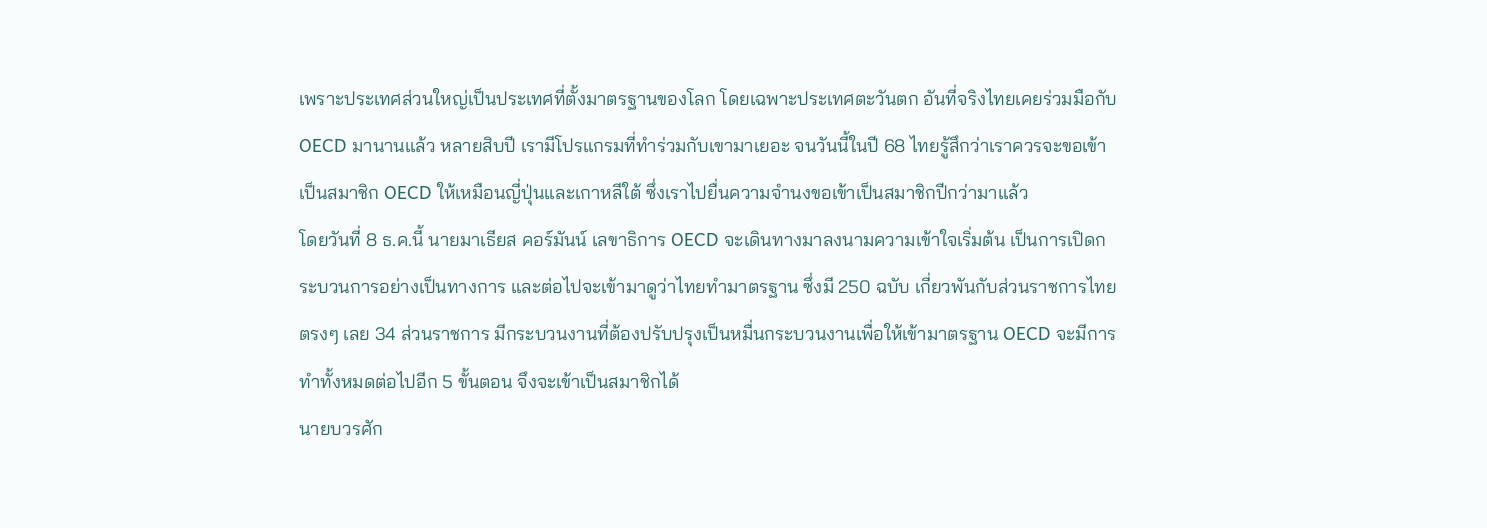เพราะประเทศส่วนใหญ่เป็นประเทศที่ตั้งมาตรฐานของโลก โดยเฉพาะประเทศตะวันตก อันที่จริงไทยเคยร่วมมือกับ OECD มานานแล้ว หลายสิบปี เรามีโปรแกรมที่ทำร่วมกับเขามาเยอะ จนวันนี้ในปี 68 ไทยรู้สึกว่าเราควรจะขอเข้าเป็นสมาชิก OECD ให้เหมือนญี่ปุ่นและเกาหลีใต้ ซึ่งเราไปยื่นความจำนงขอเข้าเป็นสมาชิกปีกว่ามาแล้ว
โดยวันที่ 8 ธ.ค.นี้ นายมาเธียส คอร์มันน์ เลขาธิการ OECD จะเดินทางมาลงนามความเข้าใจเริ่มต้น เป็นการเปิดกระบวนการอย่างเป็นทางการ และต่อไปจะเข้ามาดูว่าไทยทำมาตรฐาน ซึ่งมี 250 ฉบับ เกี่ยวพันกับส่วนราชการไทยตรงๆ เลย 34 ส่วนราชการ มีกระบวนงานที่ต้องปรับปรุงเป็นหมื่นกระบวนงานเพื่อให้เข้ามาตรฐาน OECD จะมีการทำทั้งหมดต่อไปอีก 5 ขั้นตอน จึงจะเข้าเป็นสมาชิกได้
นายบวรศัก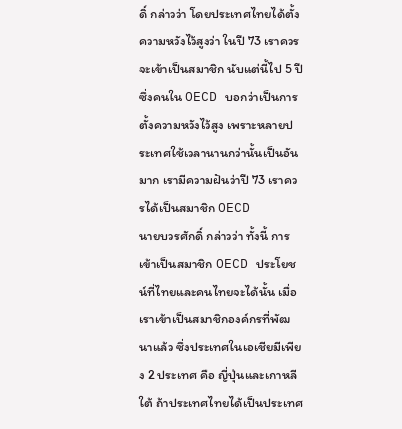ดิ์ กล่าวว่า โดยประเทศไทยได้ตั้งความหวังไว้สูงว่า ในปี 73 เราควรจะเข้าเป็นสมาชิก นับแต่นี้ไป 5 ปี ซึ่งคนใน OECD บอกว่าเป็นการตั้งความหวังไว้สูง เพราะหลายประเทศใช้เวลานานกว่านั้นเป็นอันมาก เรามีความฝันว่าปี 73 เราควรได้เป็นสมาชิก OECD
นายบวรศักดิ์ กล่าวว่า ทั้งนี้ การเข้าเป็นสมาชิก OECD ประโยชน์ที่ไทยและคนไทยจะได้นั้น เมื่อเราเข้าเป็นสมาชิกองค์กรที่พัฒนาแล้ว ซึ่งประเทศในเอเชียมีเพียง 2 ประเทศ คือ ญี่ปุ่นและเกาหลีใต้ ถ้าประเทศไทยได้เป็นประเทศ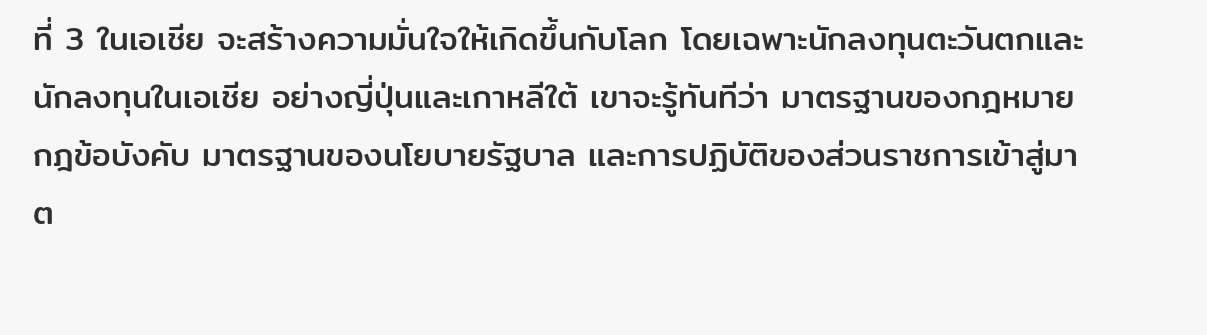ที่ 3 ในเอเชีย จะสร้างความมั่นใจให้เกิดขึ้นกับโลก โดยเฉพาะนักลงทุนตะวันตกและนักลงทุนในเอเชีย อย่างญี่ปุ่นและเกาหลีใต้ เขาจะรู้ทันทีว่า มาตรฐานของกฎหมาย กฎข้อบังคับ มาตรฐานของนโยบายรัฐบาล และการปฏิบัติของส่วนราชการเข้าสู่มาต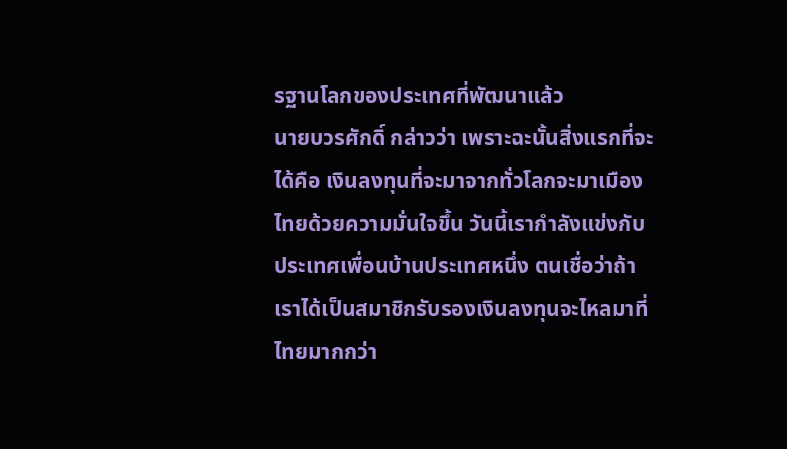รฐานโลกของประเทศที่พัฒนาแล้ว
นายบวรศักดิ์ กล่าวว่า เพราะฉะนั้นสิ่งแรกที่จะได้คือ เงินลงทุนที่จะมาจากทั่วโลกจะมาเมืองไทยด้วยความมั่นใจขึ้น วันนี้เรากำลังแข่งกับประเทศเพื่อนบ้านประเทศหนึ่ง ตนเชื่อว่าถ้าเราได้เป็นสมาชิกรับรองเงินลงทุนจะไหลมาที่ไทยมากกว่า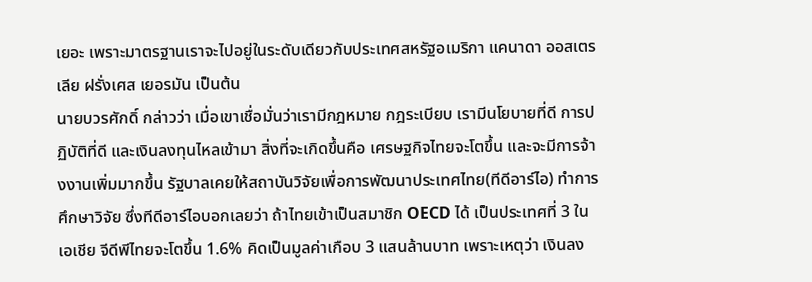เยอะ เพราะมาตรฐานเราจะไปอยู่ในระดับเดียวกับประเทศสหรัฐอเมริกา แคนาดา ออสเตรเลีย ฝรั่งเศส เยอรมัน เป็นต้น
นายบวรศักดิ์ กล่าวว่า เมื่อเขาเชื่อมั่นว่าเรามีกฎหมาย กฎระเบียบ เรามีนโยบายที่ดี การปฏิบัติที่ดี และเงินลงทุนไหลเข้ามา สิ่งที่จะเกิดขึ้นคือ เศรษฐกิจไทยจะโตขึ้น และจะมีการจ้างงานเพิ่มมากขึ้น รัฐบาลเคยให้สถาบันวิจัยเพื่อการพัฒนาประเทศไทย(ทีดีอาร์ไอ) ทำการศึกษาวิจัย ซึ่งทีดีอาร์ไอบอกเลยว่า ถ้าไทยเข้าเป็นสมาชิก OECD ได้ เป็นประเทศที่ 3 ในเอเชีย จีดีพีไทยจะโตขึ้น 1.6% คิดเป็นมูลค่าเกือบ 3 แสนล้านบาท เพราะเหตุว่า เงินลง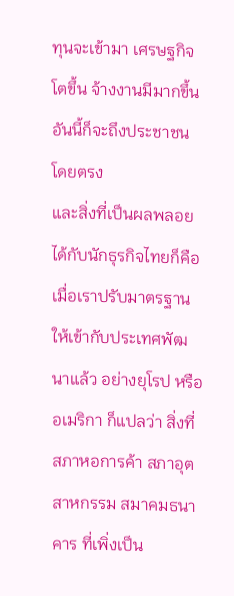ทุนจะเข้ามา เศรษฐกิจโตขึ้น จ้างงานมีมากขึ้น อันนี้ก็จะถึงประชาชนโดยตรง
และสิ่งที่เป็นผลพลอยได้กับนักธุรกิจไทยก็คือ เมื่อเราปรับมาตรฐานให้เข้ากับประเทศพัฒนาแล้ว อย่างยุโรป หรืออเมริกา ก็แปลว่า สิ่งที่สภาหอการค้า สภาอุตสาหกรรม สมาคมธนาคาร ที่เพิ่งเป็น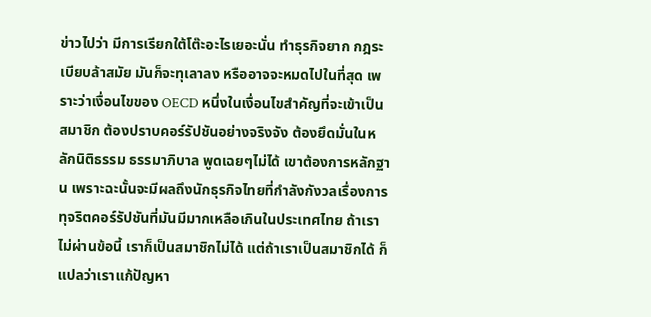ข่าวไปว่า มีการเรียกใต้โต๊ะอะไรเยอะนั่น ทำธุรกิจยาก กฎระเบียบล้าสมัย มันก็จะทุเลาลง หรืออาจจะหมดไปในที่สุด เพราะว่าเงื่อนไขของ OECD หนึ่งในเงื่อนไขสำคัญที่จะเข้าเป็นสมาชิก ต้องปราบคอร์รัปชันอย่างจริงจัง ต้องยึดมั่นในหลักนิติธรรม ธรรมาภิบาล พูดเฉยๆไม่ได้ เขาต้องการหลักฐาน เพราะฉะนั้นจะมีผลถึงนักธุรกิจไทยที่กำลังกังวลเรื่องการทุจริตคอร์รัปชันที่มันมีมากเหลือเกินในประเทศไทย ถ้าเราไม่ผ่านข้อนี้ เราก็เป็นสมาชิกไม่ได้ แต่ถ้าเราเป็นสมาชิกได้ ก็แปลว่าเราแก้ปัญหา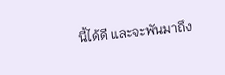นี้ได้ดี และจะพันมาถึง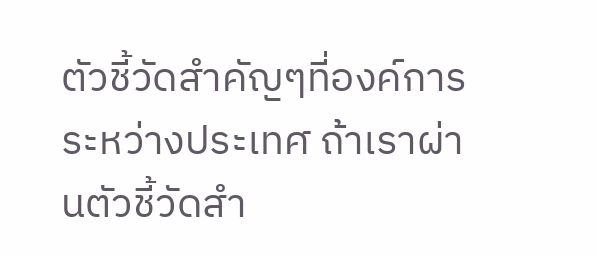ตัวชี้วัดสำคัญๆที่องค์การระหว่างประเทศ ถ้าเราผ่านตัวชี้วัดสำ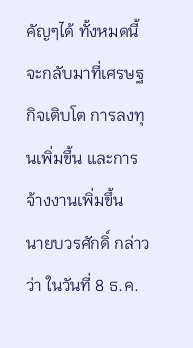คัญๆได้ ทั้งหมดนี้จะกลับมาที่เศรษฐกิจเติบโต การลงทุนเพิ่มขึ้น และการจ้างงานเพิ่มขึ้น
นายบวรศักดิ์ กล่าวว่า ในวันที่ 8 ธ.ค.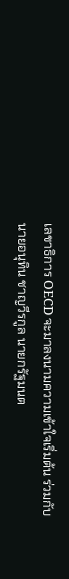เลขาธิการ OECD จะมาลงนามความเข้าใจเริ่มต้น ร่วมกับนายอนุทิน ชาญวีรกูล นายกรัฐมนต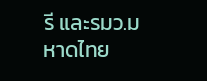รี และรมว.มหาดไทย